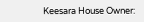Keesara House Owner: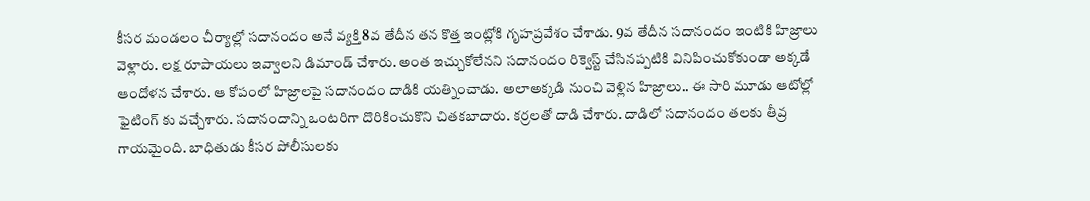కీసర మండలం చీర్యాల్లో సదానందం అనే వ్యక్తి 8వ తేదీన తన కొత్త ఇంట్లోకి గృహప్రవేశం చేశాడు. 9వ తేదీన సదానందం ఇంటికి హిజ్రాలు వెళ్లారు. లక్ష రూపాయలు ఇవ్వాలని డిమాండ్ చేశారు. అంత ఇచ్చుకోలేనని సదానందం రిక్వెస్ట్ చేసినప్పటికి వినిపించుకోకుండా అక్కడే ఆందోళన చేశారు. ఆ కోపంలో హిజ్రాలపై సదానందం దాడికి యత్నించాడు. అలాఅక్కడి నుంచి వెళ్లిన హిజ్రాలు.. ఈ సారి మూడు ఆటోల్లో ఫైటింగ్ కు వచ్చేశారు. సదానందాన్ని ఒంటరిగా దొరికించుకొని చితకబాదారు. కర్రలతో దాడి చేశారు. దాడిలో సదానందం తలకు తీవ్ర గాయమైంది. బాధితుడు కీసర పోలీసులకు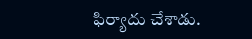ఫిర్యాదు చేశాడు.